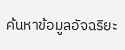ค้นหาข้อมูลอัจฉริยะ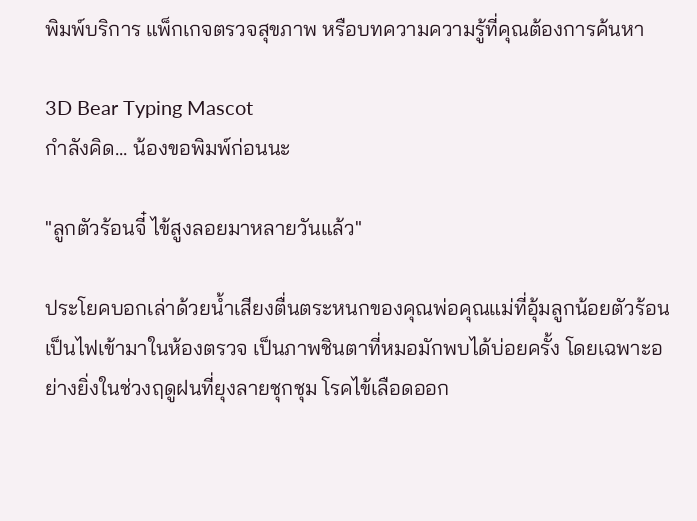พิมพ์บริการ แพ็กเกจตรวจสุขภาพ หรือบทความความรู้ที่คุณต้องการค้นหา

3D Bear Typing Mascot
กำลังคิด... น้องขอพิมพ์ก่อนนะ

"ลูกตัวร้อนจี๋ ไข้สูงลอยมาหลายวันแล้ว"

ประโยคบอกเล่าด้วยน้ำเสียงตื่นตระหนกของคุณพ่อคุณแม่ที่อุ้มลูกน้อยตัวร้อนเป็นไฟเข้ามาในห้องตรวจ เป็นภาพชินตาที่หมอมักพบได้บ่อยครั้ง โดยเฉพาะอย่างยิ่งในช่วงฤดูฝนที่ยุงลายชุกชุม โรคไข้เลือดออก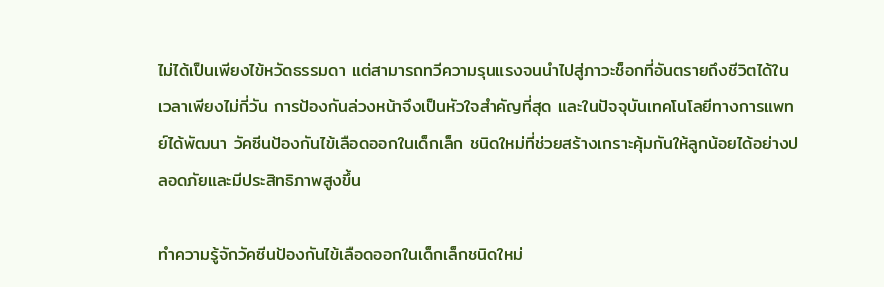ไม่ได้เป็นเพียงไข้หวัดธรรมดา แต่สามารถทวีความรุนแรงจนนำไปสู่ภาวะช็อกที่อันตรายถึงชีวิตได้ในเวลาเพียงไม่กี่วัน การป้องกันล่วงหน้าจึงเป็นหัวใจสำคัญที่สุด และในปัจจุบันเทคโนโลยีทางการแพทย์ได้พัฒนา วัคซีนป้องกันไข้เลือดออกในเด็กเล็ก ชนิดใหม่ที่ช่วยสร้างเกราะคุ้มกันให้ลูกน้อยได้อย่างปลอดภัยและมีประสิทธิภาพสูงขึ้น

ทำความรู้จักวัคซีนป้องกันไข้เลือดออกในเด็กเล็กชนิดใหม่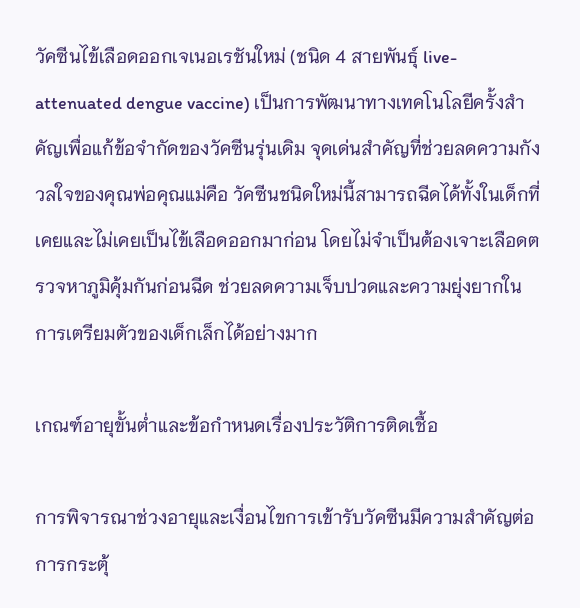วัคซีนไข้เลือดออกเจเนอเรชันใหม่ (ชนิด 4 สายพันธุ์ live-attenuated dengue vaccine) เป็นการพัฒนาทางเทคโนโลยีครั้งสำคัญเพื่อแก้ข้อจำกัดของวัคซีนรุ่นเดิม จุดเด่นสำคัญที่ช่วยลดความกังวลใจของคุณพ่อคุณแม่คือ วัคซีนชนิดใหม่นี้สามารถฉีดได้ทั้งในเด็กที่เคยและไม่เคยเป็นไข้เลือดออกมาก่อน โดยไม่จำเป็นต้องเจาะเลือดตรวจหาภูมิคุ้มกันก่อนฉีด ช่วยลดความเจ็บปวดและความยุ่งยากในการเตรียมตัวของเด็กเล็กได้อย่างมาก

เกณฑ์อายุขั้นต่ำและข้อกำหนดเรื่องประวัติการติดเชื้อ

การพิจารณาช่วงอายุและเงื่อนไขการเข้ารับวัคซีนมีความสำคัญต่อการกระตุ้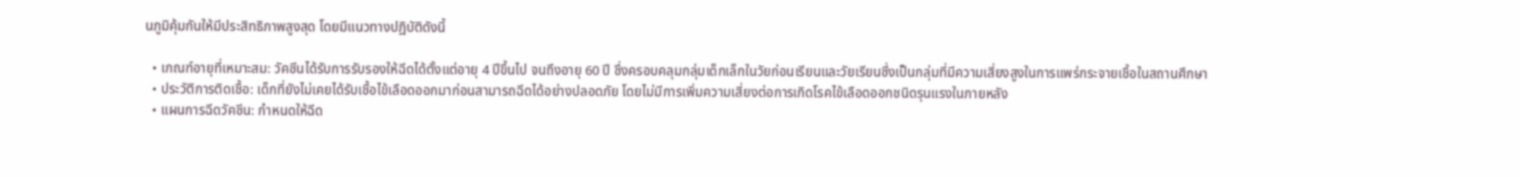นภูมิคุ้มกันให้มีประสิทธิภาพสูงสุด โดยมีแนวทางปฏิบัติดังนี้

  • เกณฑ์อายุที่เหมาะสม: วัคซีนได้รับการรับรองให้ฉีดได้ตั้งแต่อายุ 4 ปีขึ้นไป จนถึงอายุ 60 ปี ซึ่งครอบคลุมกลุ่มเด็กเล็กในวัยก่อนเรียนและวัยเรียนซึ่งเป็นกลุ่มที่มีความเสี่ยงสูงในการแพร่กระจายเชื้อในสถานศึกษา
  • ประวัติการติดเชื้อ: เด็กที่ยังไม่เคยได้รับเชื้อไข้เลือดออกมาก่อนสามารถฉีดได้อย่างปลอดภัย โดยไม่มีการเพิ่มความเสี่ยงต่อการเกิดโรคไข้เลือดออกชนิดรุนแรงในภายหลัง
  • แผนการฉีดวัคซีน: กำหนดให้ฉีด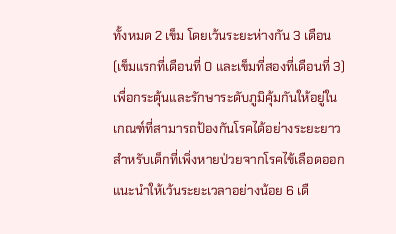ทั้งหมด 2 เข็ม โดยเว้นระยะห่างกัน 3 เดือน (เข็มแรกที่เดือนที่ 0 และเข็มที่สองที่เดือนที่ 3) เพื่อกระตุ้นและรักษาระดับภูมิคุ้มกันให้อยู่ในเกณฑ์ที่สามารถป้องกันโรคได้อย่างระยะยาว
สำหรับเด็กที่เพิ่งหายป่วยจากโรคไข้เลือดออก แนะนำให้เว้นระยะเวลาอย่างน้อย 6 เดื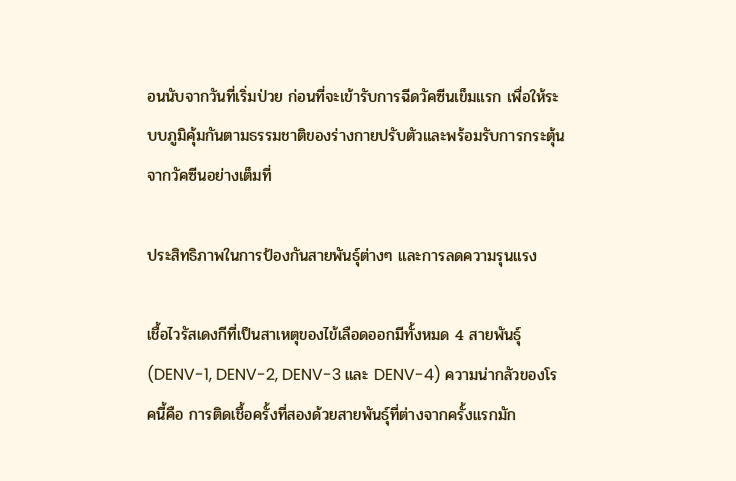อนนับจากวันที่เริ่มป่วย ก่อนที่จะเข้ารับการฉีดวัคซีนเข็มแรก เพื่อให้ระบบภูมิคุ้มกันตามธรรมชาติของร่างกายปรับตัวและพร้อมรับการกระตุ้นจากวัคซีนอย่างเต็มที่

ประสิทธิภาพในการป้องกันสายพันธุ์ต่างๆ และการลดความรุนแรง

เชื้อไวรัสเดงกีที่เป็นสาเหตุของไข้เลือดออกมีทั้งหมด 4 สายพันธุ์ (DENV-1, DENV-2, DENV-3 และ DENV-4) ความน่ากลัวของโรคนี้คือ การติดเชื้อครั้งที่สองด้วยสายพันธุ์ที่ต่างจากครั้งแรกมัก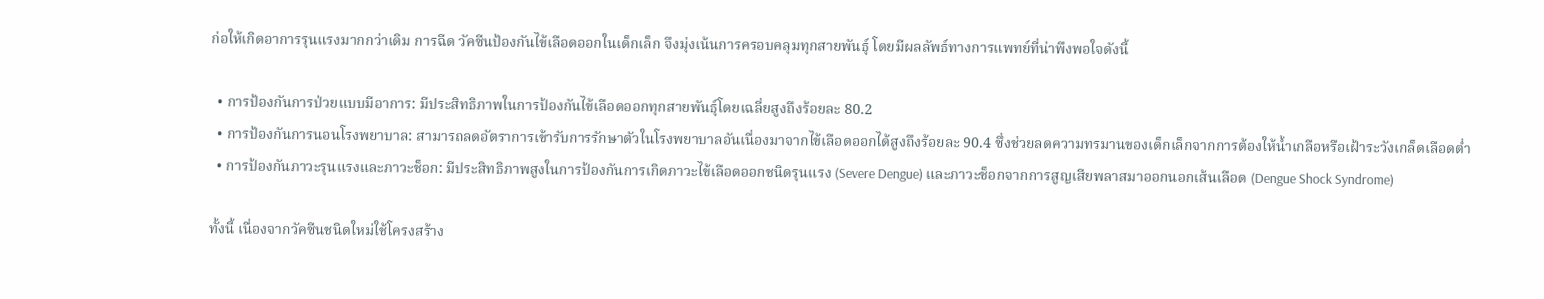ก่อให้เกิดอาการรุนแรงมากกว่าเดิม การฉีด วัคซีนป้องกันไข้เลือดออกในเด็กเล็ก จึงมุ่งเน้นการครอบคลุมทุกสายพันธุ์ โดยมีผลลัพธ์ทางการแพทย์ที่น่าพึงพอใจดังนี้

  • การป้องกันการป่วยแบบมีอาการ: มีประสิทธิภาพในการป้องกันไข้เลือดออกทุกสายพันธุ์โดยเฉลี่ยสูงถึงร้อยละ 80.2
  • การป้องกันการนอนโรงพยาบาล: สามารถลดอัตราการเข้ารับการรักษาตัวในโรงพยาบาลอันเนื่องมาจากไข้เลือดออกได้สูงถึงร้อยละ 90.4 ซึ่งช่วยลดความทรมานของเด็กเล็กจากการต้องให้น้ำเกลือหรือเฝ้าระวังเกล็ดเลือดต่ำ
  • การป้องกันภาวะรุนแรงและภาวะช็อก: มีประสิทธิภาพสูงในการป้องกันการเกิดภาวะไข้เลือดออกชนิดรุนแรง (Severe Dengue) และภาวะช็อกจากการสูญเสียพลาสมาออกนอกเส้นเลือด (Dengue Shock Syndrome)

ทั้งนี้ เนื่องจากวัคซีนชนิดใหม่ใช้โครงสร้าง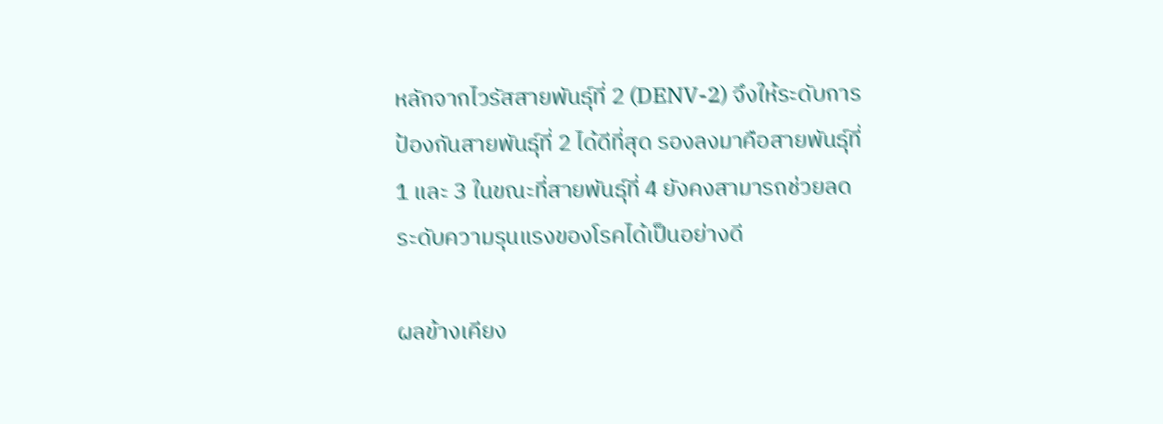หลักจากไวรัสสายพันธุ์ที่ 2 (DENV-2) จึงให้ระดับการป้องกันสายพันธุ์ที่ 2 ได้ดีที่สุด รองลงมาคือสายพันธุ์ที่ 1 และ 3 ในขณะที่สายพันธุ์ที่ 4 ยังคงสามารถช่วยลดระดับความรุนแรงของโรคได้เป็นอย่างดี

ผลข้างเคียง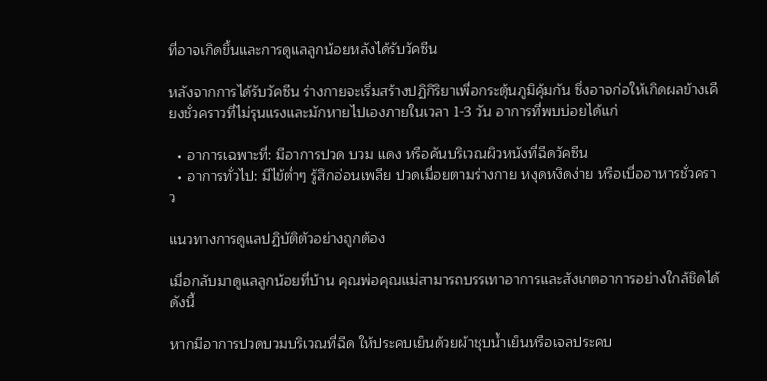ที่อาจเกิดขึ้นและการดูแลลูกน้อยหลังได้รับวัคซีน

หลังจากการได้รับวัคซีน ร่างกายจะเริ่มสร้างปฏิกิริยาเพื่อกระตุ้นภูมิคุ้มกัน ซึ่งอาจก่อให้เกิดผลข้างเคียงชั่วคราวที่ไม่รุนแรงและมักหายไปเองภายในเวลา 1-3 วัน อาการที่พบบ่อยได้แก่

  • อาการเฉพาะที่: มีอาการปวด บวม แดง หรือคันบริเวณผิวหนังที่ฉีดวัคซีน
  • อาการทั่วไป: มีไข้ต่ำๆ รู้สึกอ่อนเพลีย ปวดเมื่อยตามร่างกาย หงุดหงิดง่าย หรือเบื่ออาหารชั่วคราว

แนวทางการดูแลปฏิบัติตัวอย่างถูกต้อง

เมื่อกลับมาดูแลลูกน้อยที่บ้าน คุณพ่อคุณแม่สามารถบรรเทาอาการและสังเกตอาการอย่างใกล้ชิดได้ดังนี้

หากมีอาการปวดบวมบริเวณที่ฉีด ให้ประคบเย็นด้วยผ้าชุบน้ำเย็นหรือเจลประคบ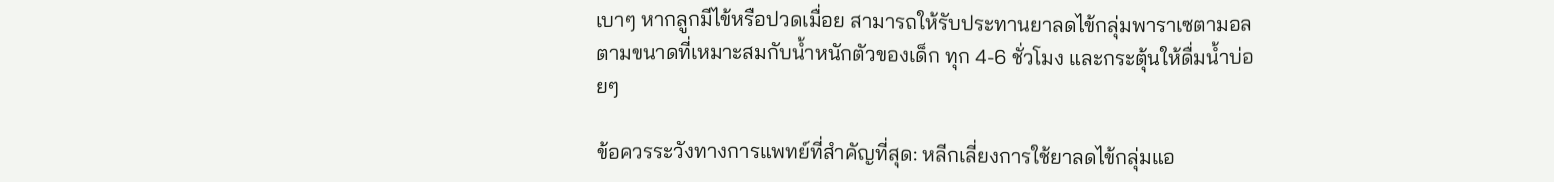เบาๆ หากลูกมีไข้หรือปวดเมื่อย สามารถให้รับประทานยาลดไข้กลุ่มพาราเซตามอลตามขนาดที่เหมาะสมกับน้ำหนักตัวของเด็ก ทุก 4-6 ชั่วโมง และกระตุ้นให้ดื่มน้ำบ่อยๆ

ข้อควรระวังทางการแพทย์ที่สำคัญที่สุด: หลีกเลี่ยงการใช้ยาลดไข้กลุ่มแอ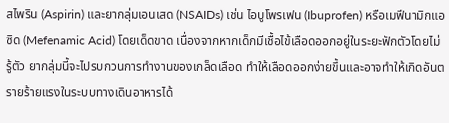สไพริน (Aspirin) และยากลุ่มเอนเสด (NSAIDs) เช่น ไอบูโพรเฟน (Ibuprofen) หรือเมฟีนามิกแอซิด (Mefenamic Acid) โดยเด็ดขาด เนื่องจากหากเด็กมีเชื้อไข้เลือดออกอยู่ในระยะฟักตัวโดยไม่รู้ตัว ยากลุ่มนี้จะไปรบกวนการทำงานของเกล็ดเลือด ทำให้เลือดออกง่ายขึ้นและอาจทำให้เกิดอันตรายร้ายแรงในระบบทางเดินอาหารได้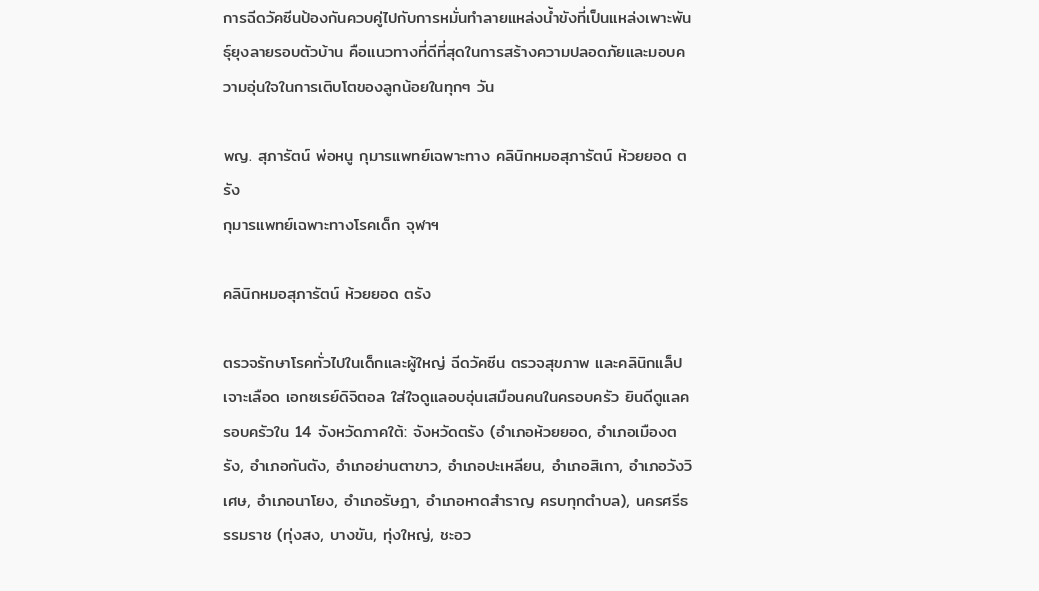การฉีดวัคซีนป้องกันควบคู่ไปกับการหมั่นทำลายแหล่งน้ำขังที่เป็นแหล่งเพาะพันธุ์ยุงลายรอบตัวบ้าน คือแนวทางที่ดีที่สุดในการสร้างความปลอดภัยและมอบความอุ่นใจในการเติบโตของลูกน้อยในทุกๆ วัน

พญ. สุภารัตน์ พ่อหนู กุมารแพทย์เฉพาะทาง คลินิกหมอสุภารัตน์ ห้วยยอด ตรัง
กุมารแพทย์เฉพาะทางโรคเด็ก จุฬาฯ

คลินิกหมอสุภารัตน์ ห้วยยอด ตรัง

ตรวจรักษาโรคทั่วไปในเด็กและผู้ใหญ่ ฉีดวัคซีน ตรวจสุขภาพ และคลินิกแล็ปเจาะเลือด เอกซเรย์ดิจิตอล ใส่ใจดูแลอบอุ่นเสมือนคนในครอบครัว ยินดีดูแลครอบครัวใน 14 จังหวัดภาคใต้: จังหวัดตรัง (อำเภอห้วยยอด, อำเภอเมืองตรัง, อำเภอกันตัง, อำเภอย่านตาขาว, อำเภอปะเหลียน, อำเภอสิเกา, อำเภอวังวิเศษ, อำเภอนาโยง, อำเภอรัษฎา, อำเภอหาดสำราญ ครบทุกตำบล), นครศรีธรรมราช (ทุ่งสง, บางขัน, ทุ่งใหญ่, ชะอว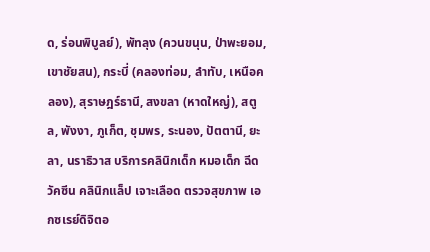ด, ร่อนพิบูลย์), พัทลุง (ควนขนุน, ป่าพะยอม, เขาชัยสน), กระบี่ (คลองท่อม, ลำทับ, เหนือคลอง), สุราษฎร์ธานี, สงขลา (หาดใหญ่), สตูล, พังงา, ภูเก็ต, ชุมพร, ระนอง, ปัตตานี, ยะลา, นราธิวาส บริการคลินิกเด็ก หมอเด็ก ฉีดวัคซีน คลินิกแล็ป เจาะเลือด ตรวจสุขภาพ เอกซเรย์ดิจิตอ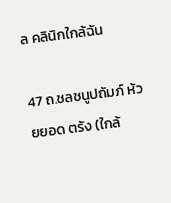ล คลินิกใกล้ฉัน

47 ถ.ชลชนูปถัมภ์ ห้วยยอด ตรัง (ใกล้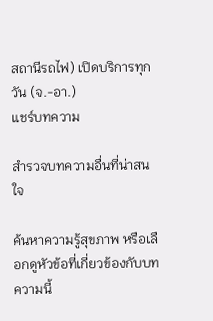สถานีรถไฟ) เปิดบริการทุกวัน (จ.-อา.)
แชร์บทความ

สำรวจบทความอื่นที่น่าสนใจ

ค้นหาความรู้สุขภาพ หรือเลือกดูหัวข้อที่เกี่ยวข้องกับบทความนี้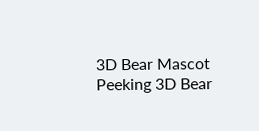3D Bear Mascot Peeking 3D Bear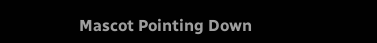Mascot Pointing Down